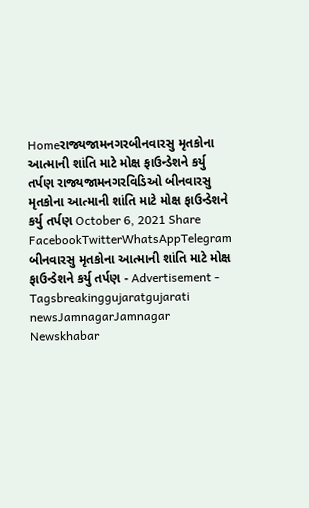Homeરાજ્યજામનગરબીનવારસુ મૃતકોના આત્માની શાંતિ માટે મોક્ષ ફાઉન્ડેશને કર્યુ તર્પણ રાજ્યજામનગરવિડિઓ બીનવારસુ મૃતકોના આત્માની શાંતિ માટે મોક્ષ ફાઉન્ડેશને કર્યુ તર્પણ October 6, 2021 Share FacebookTwitterWhatsAppTelegram બીનવારસુ મૃતકોના આત્માની શાંતિ માટે મોક્ષ ફાઉન્ડેશને કર્યુ તર્પણ - Advertisement - Tagsbreakinggujaratgujarati newsJamnagarJamnagar Newskhabar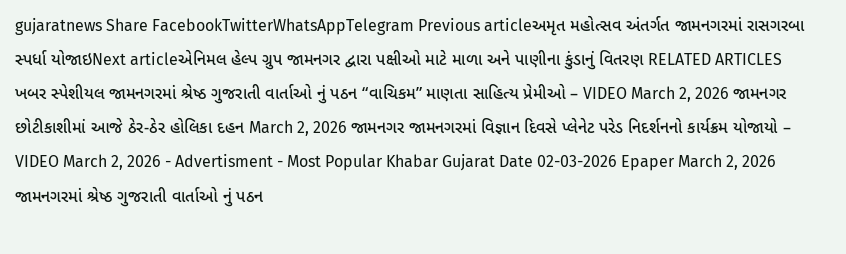gujaratnews Share FacebookTwitterWhatsAppTelegram Previous articleઅમૃત મહોત્સવ અંતર્ગત જામનગરમાં રાસગરબા સ્પર્ધા યોજાઇNext articleએનિમલ હેલ્પ ગ્રુપ જામનગર દ્વારા પક્ષીઓ માટે માળા અને પાણીના કુંડાનું વિતરણ RELATED ARTICLES ખબર સ્પેશીયલ જામનગરમાં શ્રેષ્ઠ ગુજરાતી વાર્તાઓ નું પઠન “વાચિકમ” માણતા સાહિત્ય પ્રેમીઓ – VIDEO March 2, 2026 જામનગર છોટીકાશીમાં આજે ઠેર-ઠેર હોલિકા દહન March 2, 2026 જામનગર જામનગરમાં વિજ્ઞાન દિવસે પ્લેનેટ પરેડ નિદર્શનનો કાર્યક્રમ યોજાયો – VIDEO March 2, 2026 - Advertisment - Most Popular Khabar Gujarat Date 02-03-2026 Epaper March 2, 2026 જામનગરમાં શ્રેષ્ઠ ગુજરાતી વાર્તાઓ નું પઠન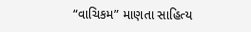“વાચિકમ” માણતા સાહિત્ય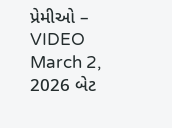પ્રેમીઓ – VIDEO March 2, 2026 બેટ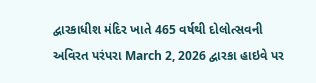દ્વારકાધીશ મંદિર ખાતે 465 વર્ષથી દોલોત્સવની અવિરત પરંપરા March 2, 2026 દ્વારકા હાઇવે પર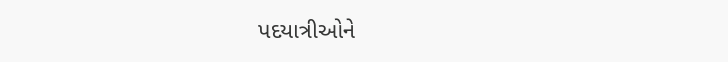પદયાત્રીઓને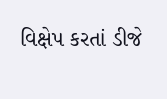વિક્ષેપ કરતાં ડીજે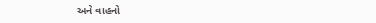અને વાહનો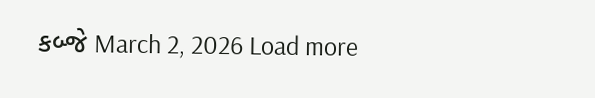કબ્જે March 2, 2026 Load more